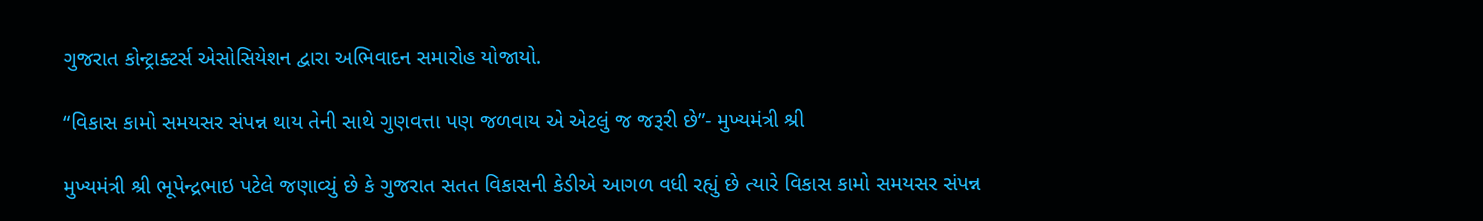ગુજરાત કોન્ટ્રાક્ટર્સ એસોસિયેશન દ્વારા અભિવાદન સમારોહ યોજાયો.

“વિકાસ કામો સમયસર સંપન્ન થાય તેની સાથે ગુણવત્તા પણ જળવાય એ એટલું જ જરૂરી છે”- મુખ્યમંત્રી શ્રી

મુખ્યમંત્રી શ્રી ભૂપેન્દ્રભાઇ પટેલે જણાવ્યું છે કે ગુજરાત સતત વિકાસની કેડીએ આગળ વધી રહ્યું છે ત્યારે વિકાસ કામો સમયસર સંપન્ન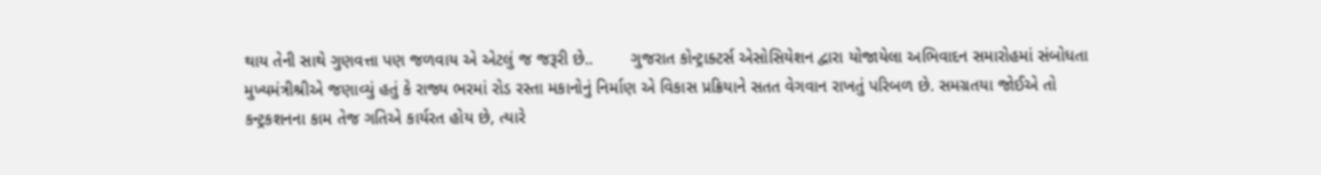થાય તેની સાથે ગુણવત્તા પણ જળવાય એ એટલું જ જરૂરી છે..        ગુજરાત કોન્ટ્રાક્ટર્સ એસોસિયેશન દ્વારા યોજાયેલા અભિવાદન સમારોહમાં સંબોધતા મુખ્યમંત્રીશ્રીએ જણાવ્યું હતું કે રાજ્ય ભરમાં રોડ રસ્તા મકાનોનું નિર્માણ એ વિકાસ પ્રક્રિયાને સતત વેગવાન રાખતું પરિબળ છે. સમગ્રતયા જોઈએ તો કન્ટ્રકશનના કામ તેજ ગતિએ કાર્યરત હોય છે, ત્યારે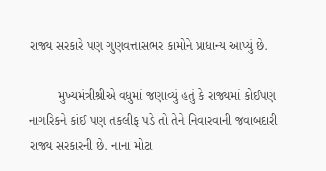રાજ્ય સરકારે પણ ગુણવત્તાસભર કામોને પ્રાધાન્ય આપ્યું છે.

        મુખ્યમંત્રીશ્રીએ વધુમાં જણાવ્યું હતું કે રાજ્યમાં કોઈપણ નાગરિકને કાંઈ પણ તકલીફ પડે તો તેને નિવારવાની જવાબદારી રાજ્ય સરકારની છે. નાના મોટા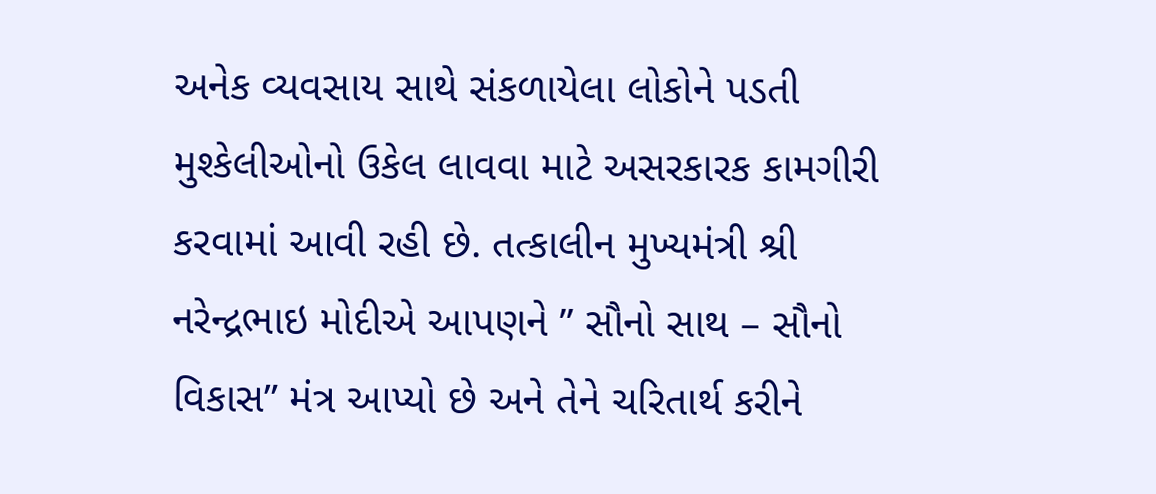અનેક વ્યવસાય સાથે સંકળાયેલા લોકોને પડતી મુશ્કેલીઓનો ઉકેલ લાવવા માટે અસરકારક કામગીરી કરવામાં આવી રહી છે. તત્કાલીન મુખ્યમંત્રી શ્રી નરેન્દ્રભાઇ મોદીએ આપણને ” સૌનો સાથ – સૌનો વિકાસ” મંત્ર આપ્યો છે અને તેને ચરિતાર્થ કરીને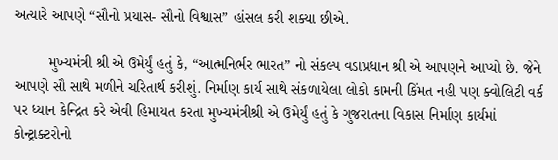અત્યારે આપણે “સૌનો પ્રયાસ- સૌનો વિશ્વાસ” હાંસલ કરી શક્યા છીએ.

        મુખ્યમંત્રી શ્રી એ ઉમેર્યું હતું કે, “આત્મનિર્ભર ભારત” નો સંકલ્પ વડાપ્રધાન શ્રી એ આપણને આપ્યો છે. જેને આપણે સૌ સાથે મળીને ચરિતાર્થ કરીશું. નિર્માણ કાર્ય સાથે સંકળાયેલા લોકો કામની કિંમત નહી પણ ક્વોલિટી વર્ક પર ધ્યાન કેન્દ્રિત કરે એવી હિમાયત કરતા મુખ્યમંત્રીશ્રી એ ઉમેર્યું હતું કે ગુજરાતના વિકાસ નિર્માણ કાર્યમાં કોન્ટ્રાક્ટરોનો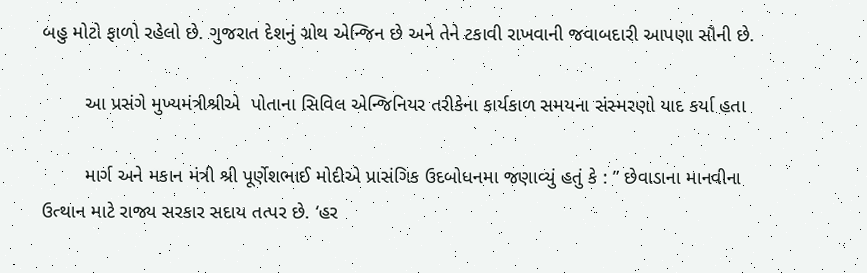બહુ મોટો ફાળો રહેલો છે. ગુજરાત દેશનું ગ્રોથ એન્જિન છે અને તેને ટકાવી રાખવાની જવાબદારી આપણા સૌની છે.

        આ પ્રસંગે મુખ્યમંત્રીશ્રીએ  પોતાના સિવિલ એન્જિનિયર તરીકેના કાર્યકાળ સમયના સંસ્મરણો યાદ કર્યા હતા

        માર્ગ અને મકાન મંત્રી શ્રી પૂર્ણેશભાઈ મોદીએ પ્રાસંગિક ઉદબોધનમા જણાવ્યું હતું કે : ” છેવાડાના માનવીના ઉત્થાન માટે રાજ્ય સરકાર સદાય તત્પર છે. ‘હર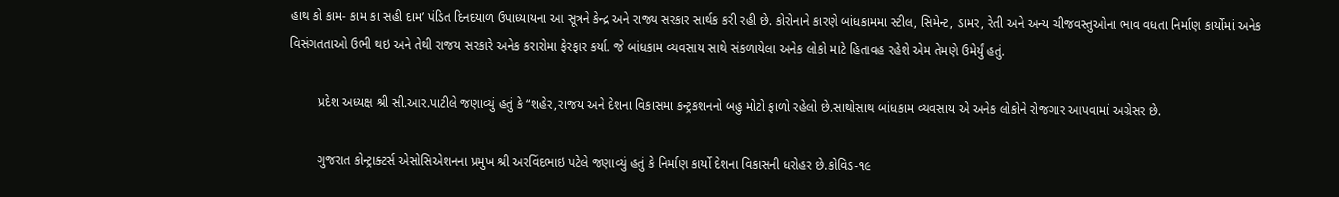હાથ કો કામ- કામ કા સહી દામ’ પંડિત દિનદયાળ ઉપાધ્યાયના આ સૂત્રને કેન્દ્ર અને રાજ્ય સરકાર સાર્થક કરી રહી છે. કોરોનાને કારણે બાંધકામમા સ્ટીલ, સિમેન્ટ, ડામર, રેતી અને અન્ય ચીજવસ્તુઓના ભાવ વધતા નિર્માણ કાર્યોમાં અનેક વિસંગતતાઓ ઉભી થઇ અને તેથી રાજય સરકારે અનેક કરારોમા ફેરફાર કર્યા. જે બાંધકામ વ્યવસાય સાથે સંકળાયેલા અનેક લોકો માટે હિતાવહ રહેશે એમ તેમણે ઉમેર્યું હતું.

        પ્રદેશ અધ્યક્ષ શ્રી સી.આર.પાટીલે જણાવ્યું હતું કે “શહેર,રાજય અને દેશના વિકાસમા કન્ટ્રકશનનો બહુ મોટો ફાળો રહેલો છે.સાથોસાથ બાંધકામ વ્યવસાય એ અનેક લોકોને રોજગાર આપવામાં અગ્રેસર છે.

        ગુજરાત કોન્ટ્રાક્ટર્સ એસોસિએશનના પ્રમુખ શ્રી અરવિંદભાઇ પટેલે જણાવ્યું હતું કે નિર્માણ કાર્યો દેશના વિકાસની ધરોહર છે.કોવિડ-૧૯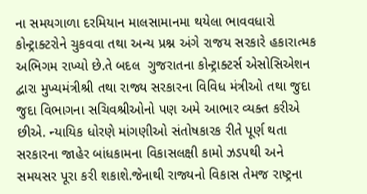ના સમયગાળા દરમિયાન માલસામાનમા થયેલા ભાવવધારો કોન્ટ્રાક્ટરોને ચુકવવા તથા અન્ય પ્રશ્ન અંગે રાજય સરકારે હકારાત્મક અભિગમ રાખ્યો છે.તે બદલ  ગુજરાતના કોન્ટ્રાક્ટર્સ એસોસિએશન દ્વારા મુખ્યમંત્રીશ્રી તથા રાજ્ય સરકારના વિવિધ મંત્રીઓ તથા જુદા જુદા વિભાગના સચિવશ્રીઓનો પણ અમે આભાર વ્યક્ત કરીએ છીએ. ન્યાયિક ધોરણે માંગણીઓ સંતોષકારક રીતે પૂર્ણ થતા સરકારના જાહેર બાંધકામના વિકાસલક્ષી કામો ઝડપથી અને સમયસર પૂરા કરી શકાશે.જેનાથી રાજ્યનો વિકાસ તેમજ રાષ્ટ્રના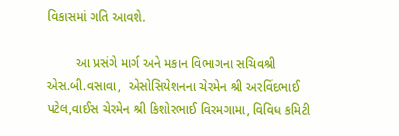વિકાસમાં ગતિ આવશે.

        આ પ્રસંગે માર્ગ અને મકાન વિભાગના સચિવશ્રી એસ.બી.વસાવા,  એસોસિયેશનના ચેરમેન શ્રી અરવિંદભાઈ પટેલ,વાઈસ ચેરમેન શ્રી કિશોરભાઈ વિરમગામા, વિવિધ કમિટી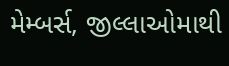મેમ્બર્સ, જીલ્લાઓમાથી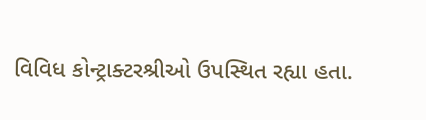વિવિધ કોન્ટ્રાક્ટરશ્રીઓ ઉપસ્થિત રહ્યા હતા.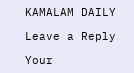KAMALAM DAILY

Leave a Reply

Your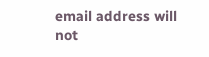email address will not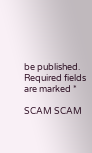be published. Required fields are marked *

SCAM SCAM